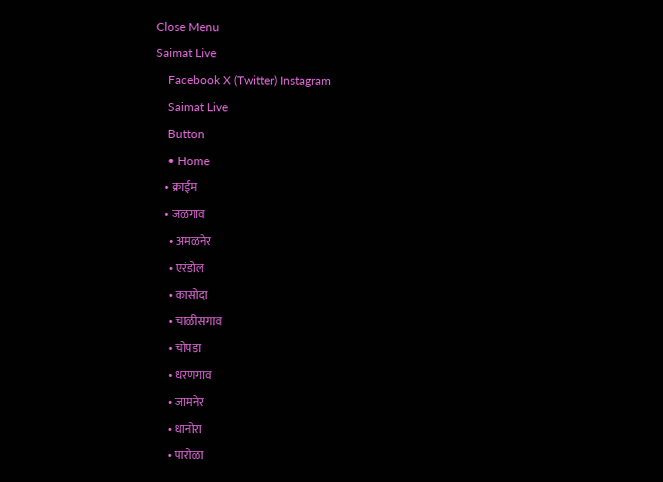Close Menu
Saimat Live
    Facebook X (Twitter) Instagram
    Saimat Live
    Button
    • Home
    • क्राईम
    • जळगाव
      • अमळनेर
      • एरंडोल
      • कासोदा
      • चाळीसगाव
      • चोपडा
      • धरणगाव
      • जामनेर
      • धानोरा
      • पारोळा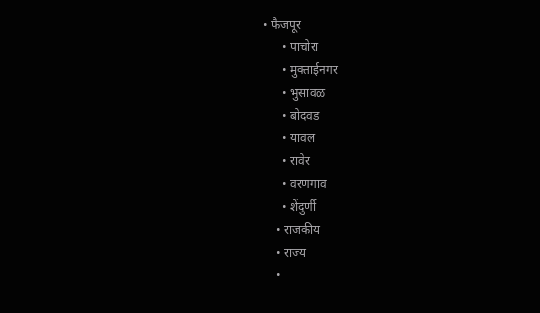• फैजपूर
      • पाचोरा
      • मुक्ताईनगर
      • भुसावळ
      • बोदवड
      • यावल
      • रावेर
      • वरणगाव
      • शेंदुर्णी
    • राजकीय
    • राज्य
    •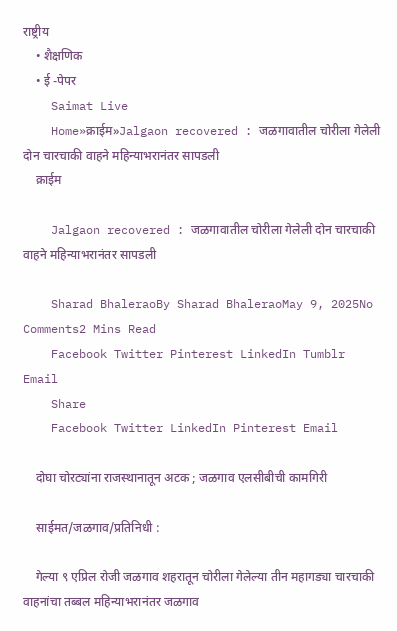राष्ट्रीय
    • शैक्षणिक
    • ई -पेपर
    Saimat Live
    Home»क्राईम»Jalgaon recovered : जळगावातील चोरीला गेलेली दोन चारचाकी वाहने महिन्याभरानंतर सापडली
    क्राईम

    Jalgaon recovered : जळगावातील चोरीला गेलेली दोन चारचाकी वाहने महिन्याभरानंतर सापडली

    Sharad BhaleraoBy Sharad BhaleraoMay 9, 2025No Comments2 Mins Read
    Facebook Twitter Pinterest LinkedIn Tumblr Email
    Share
    Facebook Twitter LinkedIn Pinterest Email

    दोघा चोरट्यांना राजस्थानातून अटक ; जळगाव एलसीबीची कामगिरी

    साईमत/जळगाव/प्रतिनिधी :

    गेल्या ९ एप्रिल रोजी जळगाव शहरातून चोरीला गेलेल्या तीन महागड्या चारचाकी वाहनांचा तब्बल महिन्याभरानंतर जळगाव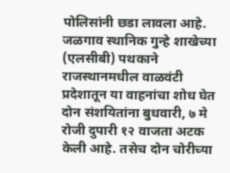पोलिसांनी छडा लावला आहे. जळगाव स्थानिक गुन्हे शाखेच्या (एलसीबी) पथकाने राजस्थानमधील वाळवंटी प्रदेशातून या वाहनांचा शोध घेत दोन संशयितांना बुधवारी, ७ मे रोजी दुपारी १२ वाजता अटक केली आहे. तसेच दोन चोरीच्या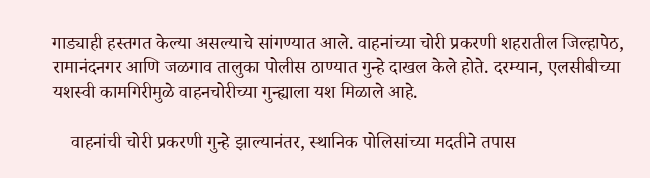गाड्याही हस्तगत केल्या असल्याचे सांगण्यात आले. वाहनांच्या चोरी प्रकरणी शहरातील जिल्हापेठ, रामानंदनगर आणि जळगाव तालुका पोलीस ठाण्यात गुन्हे दाखल केले होते. दरम्यान, एलसीबीच्या यशस्वी कामगिरीमुळे वाहनचोरीच्या गुन्ह्याला यश मिळाले आहे.

    वाहनांची चोरी प्रकरणी गुन्हे झाल्यानंतर, स्थानिक पोलिसांच्या मदतीने तपास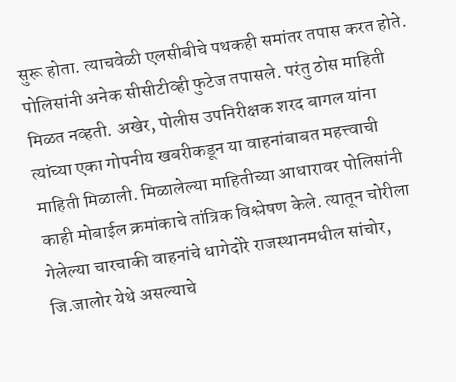सुरू होता. त्याचवेळी एलसीबीचे पथकही समांतर तपास करत होते. पोलिसांनी अनेक सीसीटीव्ही फुटेज तपासले. परंतु ठोस माहिती मिळत नव्हती. अखेर, पोलीस उपनिरीक्षक शरद बागल यांना त्यांच्या एका गोपनीय खबरीकडून या वाहनांबाबत महत्त्वाची माहिती मिळाली. मिळालेल्या माहितीच्या आधारावर पोलिसांनी काही मोबाईल क्रमांकाचे तांत्रिक विश्लेषण केले. त्यातून चोरीला गेलेल्या चारचाकी वाहनांचे धागेदोरे राजस्थानमधील सांचोर, जि.जालोर येथे असल्याचे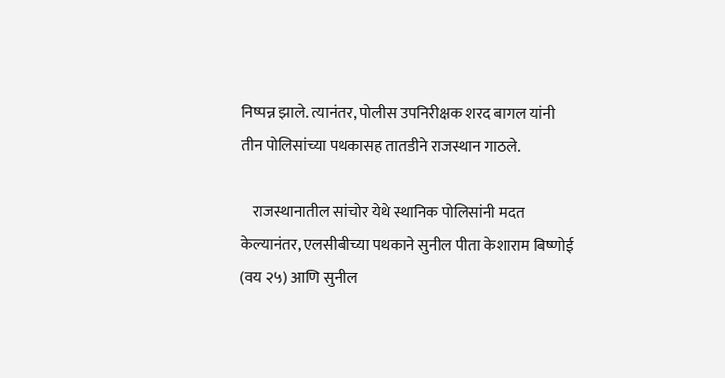निष्पन्न झाले. त्यानंतर, पोलीस उपनिरीक्षक शरद बागल यांनी तीन पोलिसांच्या पथकासह तातडीने राजस्थान गाठले.

    राजस्थानातील सांचोर येथे स्थानिक पोलिसांनी मदत केल्यानंतर, एलसीबीच्या पथकाने सुनील पीता केशाराम बिष्णोई (वय २५) आणि सुनील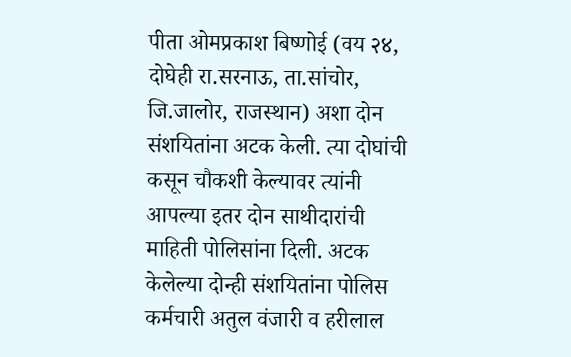पीता ओमप्रकाश बिष्णोई (वय २४, दोघेही रा.सरनाऊ, ता.सांचोर, जि.जालोर, राजस्थान) अशा दोन संशयितांना अटक केली. त्या दोघांची कसून चौकशी केल्यावर त्यांनी आपल्या इतर दोन साथीदारांची माहिती पोलिसांना दिली. अटक केलेल्या दोन्ही संशयितांना पोलिस कर्मचारी अतुल वंजारी व हरीलाल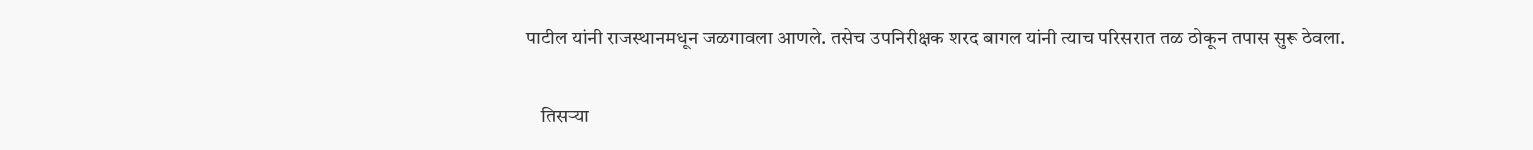पाटील यांनी राजस्थानमधून जळगावला आणले. तसेच उपनिरीक्षक शरद बागल यांनी त्याच परिसरात तळ ठोकून तपास सुरू ठेवला.

    तिसऱ्या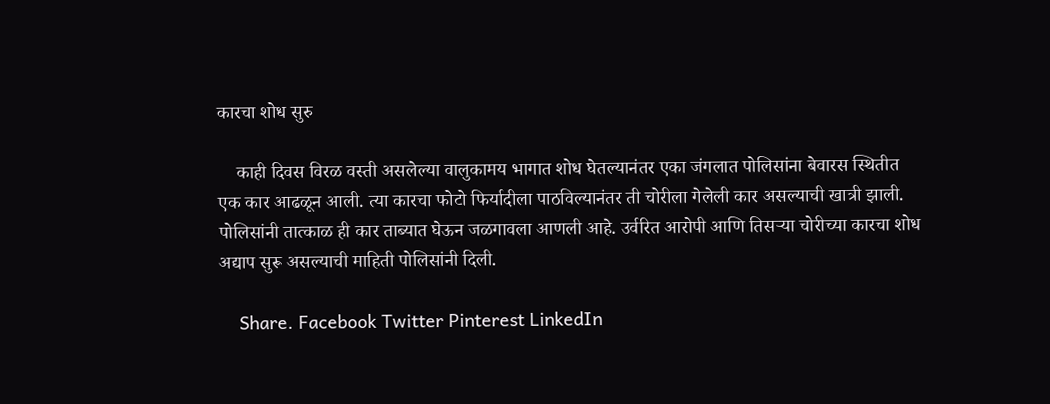कारचा शोध सुरु

    काही दिवस विरळ वस्ती असलेल्या वालुकामय भागात शोध घेतल्यानंतर एका जंगलात पोलिसांना बेवारस स्थितीत एक कार आढळून आली. त्या कारचा फोटो फिर्यादीला पाठविल्यानंतर ती चोरीला गेलेली कार असल्याची खात्री झाली. पोलिसांनी तात्काळ ही कार ताब्यात घेऊन जळगावला आणली आहे. उर्वरित आरोपी आणि तिसऱ्या चोरीच्या कारचा शोध अद्याप सुरू असल्याची माहिती पोलिसांनी दिली.

    Share. Facebook Twitter Pinterest LinkedIn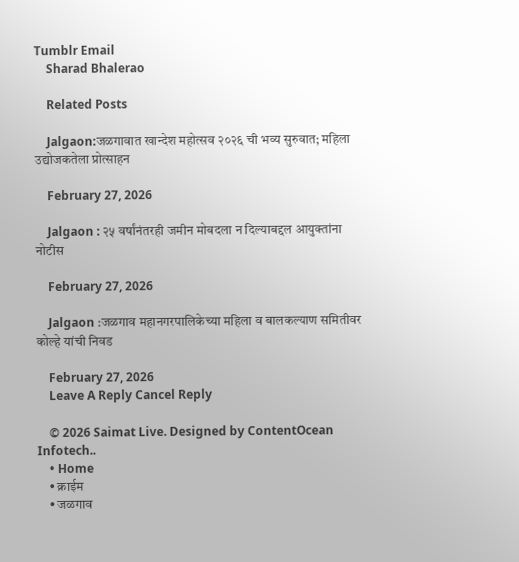Tumblr Email
    Sharad Bhalerao

    Related Posts

    Jalgaon:जळगावात खान्देश महोत्सव २०२६ ची भव्य सुरुवात; महिला उद्योजकतेला प्रोत्साहन

    February 27, 2026

    Jalgaon : २५ वर्षांनंतरही जमीन मोबदला न दिल्याबद्दल आयुक्तांना नोटीस

    February 27, 2026

    Jalgaon :जळगाव महानगरपालिकेच्या महिला व बालकल्याण समितीवर कोल्हे यांची निवड

    February 27, 2026
    Leave A Reply Cancel Reply

    © 2026 Saimat Live. Designed by ContentOcean Infotech..
    • Home
    • क्राईम
    • जळगाव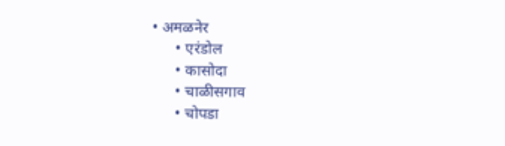• अमळनेर
      • एरंडोल
      • कासोदा
      • चाळीसगाव
      • चोपडा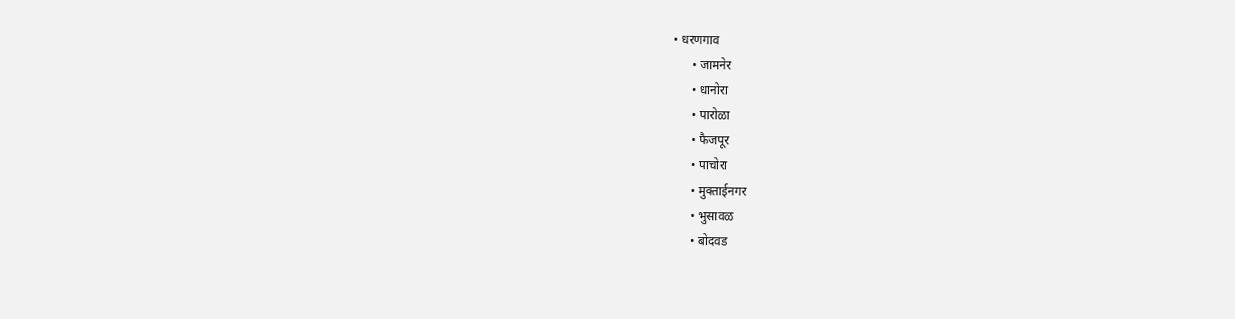• धरणगाव
      • जामनेर
      • धानोरा
      • पारोळा
      • फैजपूर
      • पाचोरा
      • मुक्ताईनगर
      • भुसावळ
      • बोदवड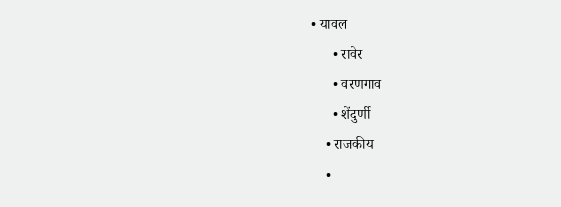• यावल
      • रावेर
      • वरणगाव
      • शेंदुर्णी
    • राजकीय
    •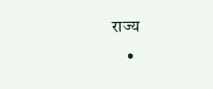राज्य
    •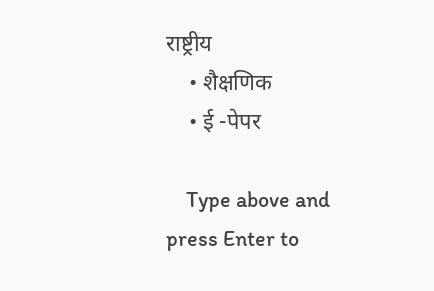राष्ट्रीय
    • शैक्षणिक
    • ई -पेपर

    Type above and press Enter to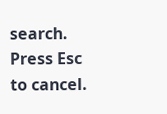search. Press Esc to cancel.